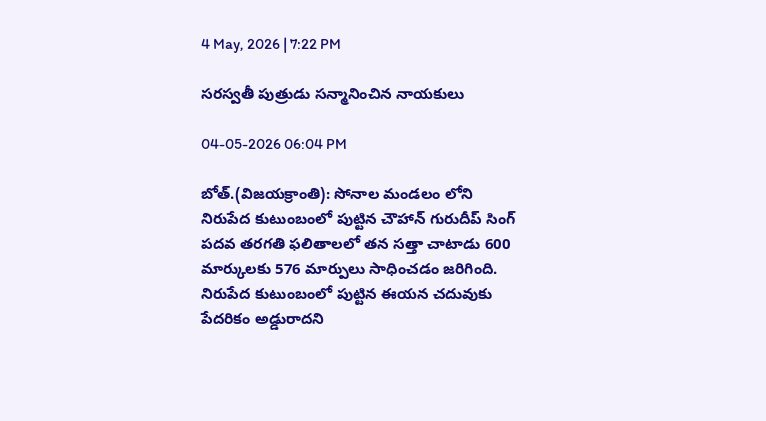4 May, 2026 | 7:22 PM

సరస్వతీ పుత్రుడు సన్మానించిన నాయకులు

04-05-2026 06:04 PM

బోత్.(విజయక్రాంతి): సోనాల మండలం లోని నిరుపేద కుటుంబంలో పుట్టిన చౌహాన్ గురుదీప్ సింగ్ పదవ తరగతి ఫలితాలలో తన సత్తా చాటాడు 600 మార్కులకు 576 మార్పులు సాధించడం జరిగింది. నిరుపేద కుటుంబంలో పుట్టిన ఈయన చదువుకు పేదరికం అడ్డురాదని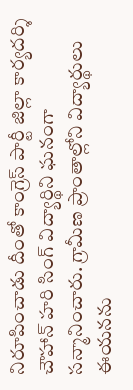నిరూపించాడు దీంతో కాంగ్రెస్ పార్టీ జిల్లా కార్యదర్శి చౌహాన్ హరి సింగ్ విద్యార్థిని ఘనంగా సన్మానించారు. గ్రామీణ ప్రాంతాల్లోని విద్యార్థులు ఈయనను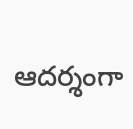ఆదర్శంగా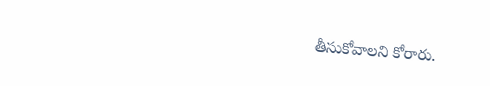తీసుకోవాలని కోరారు.